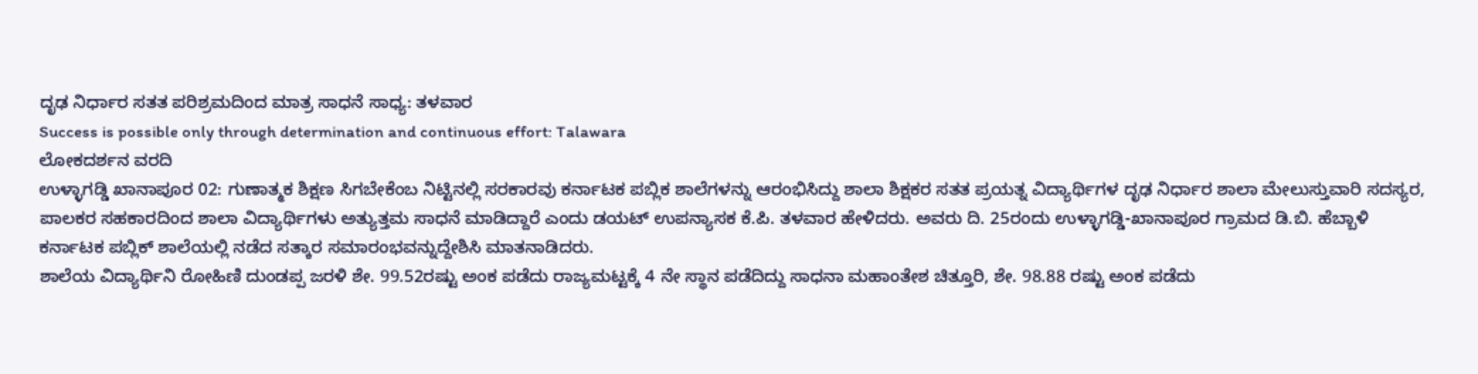ದೃಢ ನಿರ್ಧಾರ ಸತತ ಪರಿಶ್ರಮದಿಂದ ಮಾತ್ರ ಸಾಧನೆ ಸಾಧ್ಯ: ತಳವಾರ
Success is possible only through determination and continuous effort: Talawara
ಲೋಕದರ್ಶನ ವರದಿ
ಉಳ್ಳಾಗಡ್ಡಿ ಖಾನಾಪೂರ 02: ಗುಣಾತ್ಮಕ ಶಿಕ್ಷಣ ಸಿಗಬೇಕೆಂಬ ನಿಟ್ಟಿನಲ್ಲಿ ಸರಕಾರವು ಕರ್ನಾಟಕ ಪಬ್ಲಿಕ ಶಾಲೆಗಳನ್ನು ಆರಂಭಿಸಿದ್ದು ಶಾಲಾ ಶಿಕ್ಷಕರ ಸತತ ಪ್ರಯತ್ನ ವಿದ್ಯಾರ್ಥಿಗಳ ದೃಢ ನಿರ್ಧಾರ ಶಾಲಾ ಮೇಲುಸ್ತುವಾರಿ ಸದಸ್ಯರ, ಪಾಲಕರ ಸಹಕಾರದಿಂದ ಶಾಲಾ ವಿದ್ಯಾರ್ಥಿಗಳು ಅತ್ಯುತ್ತಮ ಸಾಧನೆ ಮಾಡಿದ್ದಾರೆ ಎಂದು ಡಯಟ್ ಉಪನ್ಯಾಸಕ ಕೆ.ಪಿ. ತಳವಾರ ಹೇಳಿದರು. ಅವರು ದಿ. 25ರಂದು ಉಳ್ಳಾಗಡ್ಡಿ-ಖಾನಾಪೂರ ಗ್ರಾಮದ ಡಿ.ಬಿ. ಹೆಬ್ಬಾಳಿ ಕರ್ನಾಟಕ ಪಬ್ಲಿಕ್ ಶಾಲೆಯಲ್ಲಿ ನಡೆದ ಸತ್ಕಾರ ಸಮಾರಂಭವನ್ನುದ್ದೇಶಿಸಿ ಮಾತನಾಡಿದರು.
ಶಾಲೆಯ ವಿದ್ಯಾರ್ಥಿನಿ ರೋಹಿಣಿ ದುಂಡಪ್ಪ ಜರಳಿ ಶೇ. 99.52ರಷ್ಟು ಅಂಕ ಪಡೆದು ರಾಜ್ಯಮಟ್ಟಕ್ಕೆ 4 ನೇ ಸ್ಥಾನ ಪಡೆದಿದ್ದು ಸಾಧನಾ ಮಹಾಂತೇಶ ಚಿತ್ತೂರಿ, ಶೇ. 98.88 ರಷ್ಟು ಅಂಕ ಪಡೆದು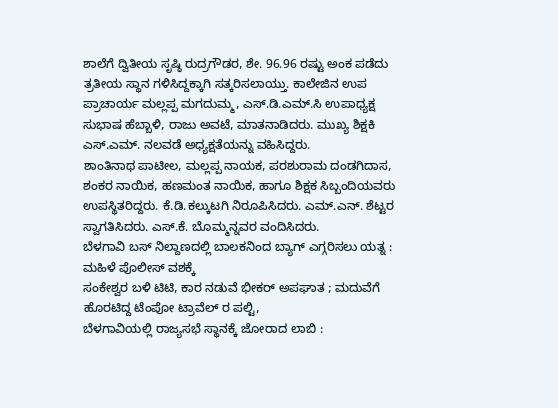ಶಾಲೆಗೆ ದ್ವಿತೀಯ ಸೃಷ್ಠಿ ರುದ್ರಗೌಡರ, ಶೇ. 96.96 ರಷ್ಟು ಅಂಕ ಪಡೆದು ತ್ರತೀಯ ಸ್ಥಾನ ಗಳಿಸಿದ್ದಕ್ಕಾಗಿ ಸತ್ಕರಿಸಲಾಯ್ತು. ಕಾಲೇಜಿನ ಉಪ ಪ್ರಾಚಾರ್ಯ ಮಲ್ಲಪ್ಪ ಮಗದುಮ್ಮ, ಎಸ್.ಡಿ.ಎಮ್.ಸಿ ಉಪಾಧ್ಯಕ್ಷ ಸುಭಾಷ ಹೆಬ್ಬಾಳಿ, ರಾಜು ಅವಟೆ, ಮಾತನಾಡಿದರು. ಮುಖ್ಯ ಶಿಕ್ಷಕಿ ಎಸ್.ಎಮ್. ನಲವಡೆ ಅಧ್ಯಕ್ಷತೆಯನ್ನು ವಹಿಸಿದ್ದರು.
ಶಾಂತಿನಾಥ ಪಾಟೀಲ, ಮಲ್ಲಪ್ಪ ನಾಯಕ, ಪರಶುರಾಮ ದಂಡಗಿದಾಸ, ಶಂಕರ ನಾಯಿಕ, ಹಣಮಂತ ನಾಯಿಕ, ಹಾಗೂ ಶಿಕ್ಷಕ ಸಿಬ್ಬಂದಿಯವರು ಉಪಸ್ಥಿತರಿದ್ದರು. ಕೆ.ಡಿ.ಕಲ್ಕುಟಗಿ ನಿರೂಪಿಸಿದರು. ಎಮ್.ಎನ್. ಶೆಟ್ಟರ ಸ್ವಾಗತಿಸಿದರು. ಎಸ್.ಕೆ. ಬೊಮ್ಮನ್ನವರ ವಂದಿಸಿದರು.
ಬೆಳಗಾವಿ ಬಸ್ ನಿಲ್ದಾಣದಲ್ಲಿ ಬಾಲಕನಿಂದ ಬ್ಯಾಗ್ ಎಗ್ಗರಿಸಲು ಯತ್ನ : ಮಹಿಳೆ ಪೊಲೀಸ್ ವಶಕ್ಕೆ
ಸಂಕೇಶ್ವರ ಬಳಿ ಟಿಟಿ, ಕಾರ ನಡುವೆ ಭೀಕರ್ ಅಪಘಾತ ; ಮದುವೆಗೆ ಹೊರಟಿದ್ದ ಟೆಂಪೋ ಟ್ರಾವೆಲ್ ರ ಪಲ್ಟಿ,
ಬೆಳಗಾವಿಯಲ್ಲಿ ರಾಜ್ಯಸಭೆ ಸ್ಥಾನಕ್ಕೆ ಜೋರಾದ ಲಾಬಿ :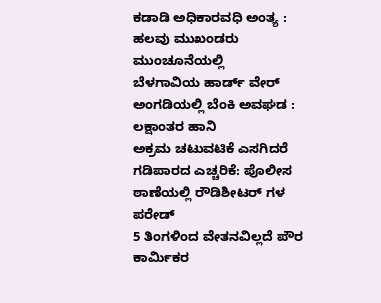ಕಡಾಡಿ ಅಧಿಕಾರವಧಿ ಅಂತ್ಯ : ಹಲವು ಮುಖಂಡರು ಮುಂಚೂನೆಯಲ್ಲಿ
ಬೆಳಗಾವಿಯ ಹಾರ್ಡ್ ವೇರ್ ಅಂಗಡಿಯಲ್ಲಿ ಬೆಂಕಿ ಅವಘಡ : ಲಕ್ಷಾಂತರ ಹಾನಿ
ಅಕ್ರಮ ಚಟುವಟಿಕೆ ಎಸಗಿದರೆ ಗಡಿಪಾರದ ಎಚ್ಚರಿಕೆ: ಪೊಲೀಸ ಠಾಣೆಯಲ್ಲಿ ರೌಡಿಶೀಟರ್ ಗಳ ಪರೇಡ್
5 ತಿಂಗಳಿಂದ ವೇತನವಿಲ್ಲದೆ ಪೌರ ಕಾರ್ಮಿಕರ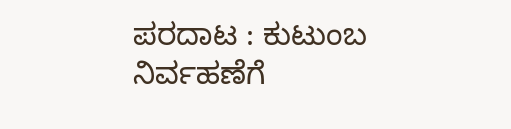ಪರದಾಟ : ಕುಟುಂಬ ನಿರ್ವಹಣೆಗೆ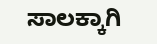ಸಾಲಕ್ಕಾಗಿ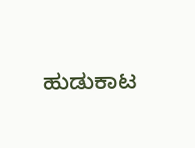ಹುಡುಕಾಟ